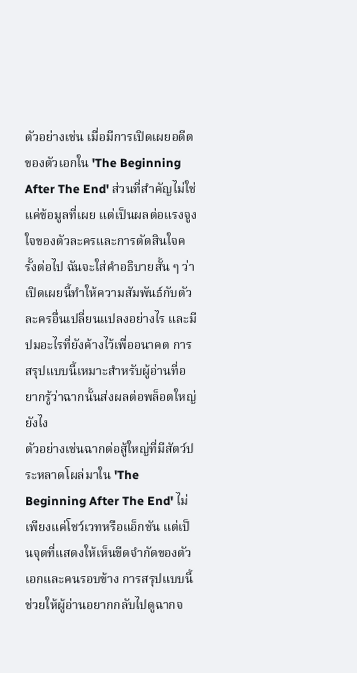ตัวอย่างเช่น เมื่อมีการเปิดเผยอดีตของตัวเอกใน 'The Beginning After The End' ส่วนที่สำคัญไม่ใช่แค่ข้อมูลที่เผย แต่เป็นผลต่อแรงจูงใจของตัวละครและการตัดสินใจครั้งต่อไป ฉันจะใส่คำอธิบายสั้น ๆ ว่าเปิดเผยนี้ทำให้ความสัมพันธ์กับตัวละครอื่นเปลี่ยนแปลงอย่างไร และมีปมอะไรที่ยังค้างไว้เพื่ออนาคต การสรุปแบบนี้เหมาะสำหรับผู้อ่านที่อยากรู้ว่าฉากนั้นส่งผลต่อพล็อตใหญ่ยังไง
ตัวอย่างเช่นฉากต่อสู้ใหญ่ที่มีสัตว์ประหลาดโผล่มาใน 'The Beginning After The End' ไม่เพียงแค่โชว์เวทหรือแอ็กชัน แต่เป็นจุดที่แสดงให้เห็นขีดจำกัดของตัวเอกและคนรอบข้าง การสรุปแบบนี้ช่วยให้ผู้อ่านอยากกลับไปดูฉากจ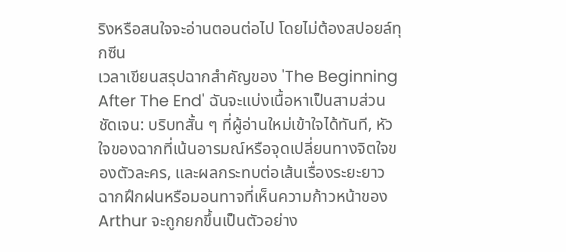ริงหรือสนใจจะอ่านตอนต่อไป โดยไม่ต้องสปอยล์ทุกซีน
เวลาเขียนสรุปฉากสำคัญของ 'The Beginning After The End' ฉันจะแบ่งเนื้อหาเป็นสามส่วนชัดเจน: บริบทสั้น ๆ ที่ผู้อ่านใหม่เข้าใจได้ทันที, หัวใจของฉากที่เน้นอารมณ์หรือจุดเปลี่ยนทางจิตใจของตัวละคร, และผลกระทบต่อเส้นเรื่องระยะยาว ฉากฝึกฝนหรือมอนทาจที่เห็นความก้าวหน้าของ Arthur จะถูกยกขึ้นเป็นตัวอย่าง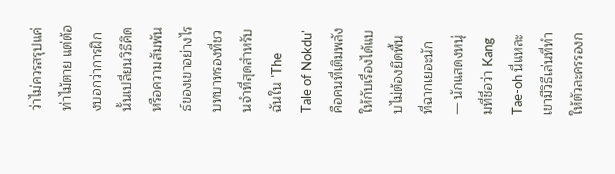ว่าไม่ควรสรุปแค่ท่าไม้ตาย แต่ต้องบอกว่าการฝึกนั้นเปลี่ยนวิธีคิดหรือความสัมพันธ์ของเขาอย่างไร
บทบาทรองที่ชวนจำที่สุดสำหรับฉันใน 'The Tale of Nokdu' คือคนที่เติมพลังให้กับเรื่องได้แบบไม่ต้องยึดพื้นที่ฉากเยอะนัก — นักแสดงหนุ่มที่ชื่อว่า Kang Tae-oh นี่แหละ เขามีวิธีเล่นที่ทำให้ตัวละครรองก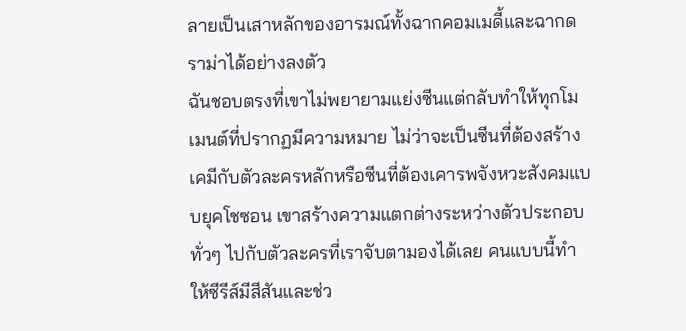ลายเป็นเสาหลักของอารมณ์ทั้งฉากคอมเมดี้และฉากดราม่าได้อย่างลงตัว
ฉันชอบตรงที่เขาไม่พยายามแย่งซีนแต่กลับทำให้ทุกโมเมนต์ที่ปรากฏมีความหมาย ไม่ว่าจะเป็นซีนที่ต้องสร้างเคมีกับตัวละครหลักหรือซีนที่ต้องเคารพจังหวะสังคมแบบยุคโชซอน เขาสร้างความแตกต่างระหว่างตัวประกอบทั่วๆ ไปกับตัวละครที่เราจับตามองได้เลย คนแบบนี้ทำให้ซีรีส์มีสีสันและช่ว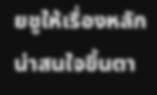ยชูให้เรื่องหลักน่าสนใจขึ้นตา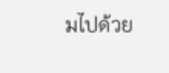มไปด้วย